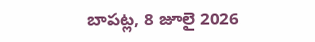బాపట్ల, 8 జూలై 2026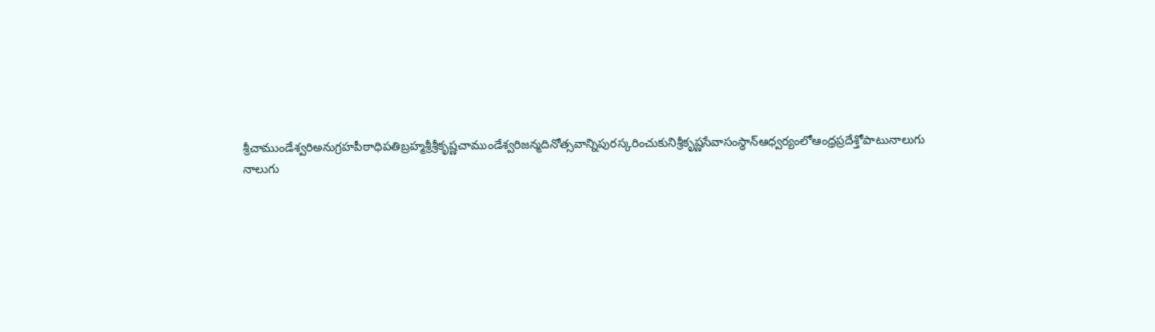శ్రీచాముండేశ్వరిఅనుగ్రహపీఠాధిపతిబ్రహ్మశ్రీశ్రీకృష్ణచాముండేశ్వరిజన్మదినోత్సవాన్నిపురస్కరించుకునిశ్రీకృష్ణసేవాసంస్థాన్ఆధ్వర్యంలోఆంధ్రప్రదేశ్తోపాటునాలుగు నాలుగు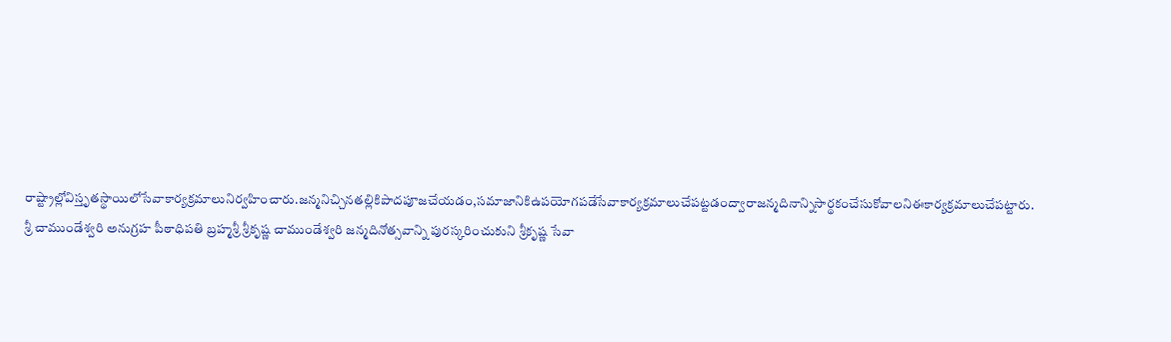రాష్ట్రాల్లోవిస్తృతస్థాయిలోసేవాకార్యక్రమాలునిర్వహించారు.జన్మనిచ్చినతల్లికిపాదపూజచేయడం,సమాజానికిఉపయోగపడేసేవాకార్యక్రమాలుచేపట్టడంద్వారాజన్మదినాన్నిసార్థకంచేసుకోవాలనిఈకార్యక్రమాలుచేపట్టారు.
శ్రీ చాముండేశ్వరి అనుగ్రహ పీఠాధిపతి బ్రహ్మశ్రీ శ్రీకృష్ణ చాముండేశ్వరి జన్మదినోత్సవాన్ని పురస్కరించుకుని శ్రీకృష్ణ సేవా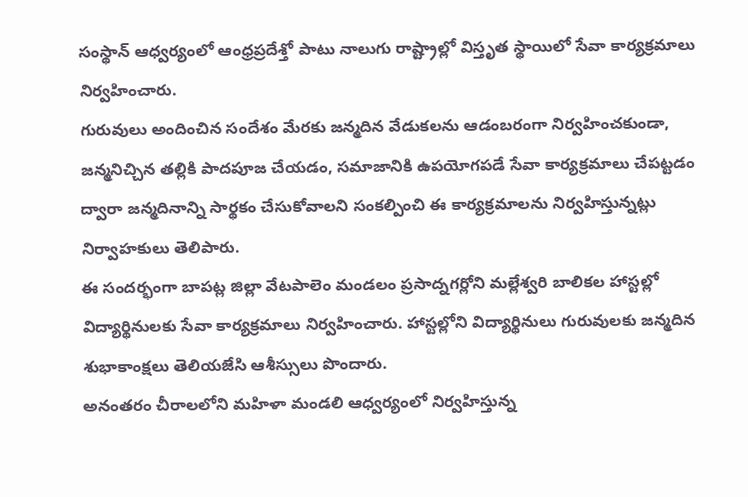సంస్థాన్ ఆధ్వర్యంలో ఆంధ్రప్రదేశ్తో పాటు నాలుగు రాష్ట్రాల్లో విస్తృత స్థాయిలో సేవా కార్యక్రమాలు నిర్వహించారు.
గురువులు అందించిన సందేశం మేరకు జన్మదిన వేడుకలను ఆడంబరంగా నిర్వహించకుండా, జన్మనిచ్చిన తల్లికి పాదపూజ చేయడం, సమాజానికి ఉపయోగపడే సేవా కార్యక్రమాలు చేపట్టడం ద్వారా జన్మదినాన్ని సార్థకం చేసుకోవాలని సంకల్పించి ఈ కార్యక్రమాలను నిర్వహిస్తున్నట్లు నిర్వాహకులు తెలిపారు.
ఈ సందర్భంగా బాపట్ల జిల్లా వేటపాలెం మండలం ప్రసాద్నగర్లోని మల్లేశ్వరి బాలికల హాస్టల్లో విద్యార్థినులకు సేవా కార్యక్రమాలు నిర్వహించారు. హాస్టల్లోని విద్యార్థినులు గురువులకు జన్మదిన శుభాకాంక్షలు తెలియజేసి ఆశీస్సులు పొందారు.
అనంతరం చీరాలలోని మహిళా మండలి ఆధ్వర్యంలో నిర్వహిస్తున్న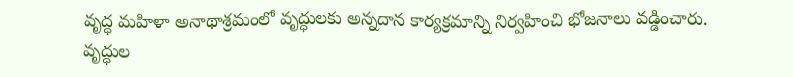వృద్ధ మహిళా అనాథాశ్రమంలో వృద్ధులకు అన్నదాన కార్యక్రమాన్ని నిర్వహించి భోజనాలు వడ్డించారు. వృద్ధుల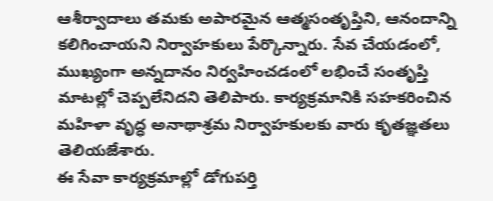ఆశీర్వాదాలు తమకు అపారమైన ఆత్మసంతృప్తిని, ఆనందాన్ని కలిగించాయని నిర్వాహకులు పేర్కొన్నారు. సేవ చేయడంలో, ముఖ్యంగా అన్నదానం నిర్వహించడంలో లభించే సంతృప్తి మాటల్లో చెప్పలేనిదని తెలిపారు. కార్యక్రమానికి సహకరించిన మహిళా వృద్ధ అనాథాశ్రమ నిర్వాహకులకు వారు కృతజ్ఞతలు తెలియజేశారు.
ఈ సేవా కార్యక్రమాల్లో డోగుపర్తి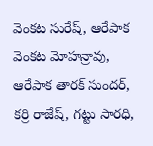వెంకట సురేష్, ఆరేపాక వెంకట మోహన్రావు, ఆరేపాక తారక్ సుందర్, కర్రి రాజేష్, గట్టు సారధి,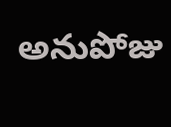అనుపోజు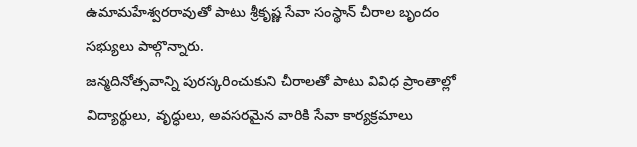ఉమామహేశ్వరరావుతో పాటు శ్రీకృష్ణ సేవా సంస్థాన్ చీరాల బృందం సభ్యులు పాల్గొన్నారు.
జన్మదినోత్సవాన్ని పురస్కరించుకుని చీరాలతో పాటు వివిధ ప్రాంతాల్లో విద్యార్థులు, వృద్ధులు, అవసరమైన వారికి సేవా కార్యక్రమాలు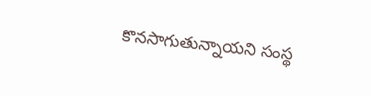కొనసాగుతున్నాయని సంస్థ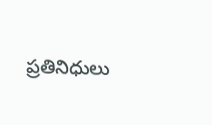ప్రతినిధులు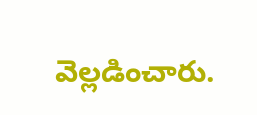వెల్లడించారు.